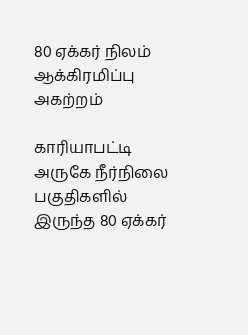80 ஏக்கர் நிலம் ஆக்கிரமிப்பு அகற்றம்

காரியாபட்டி அருகே நீர்நிலை பகுதிகளில் இருந்த 80 ஏக்கர்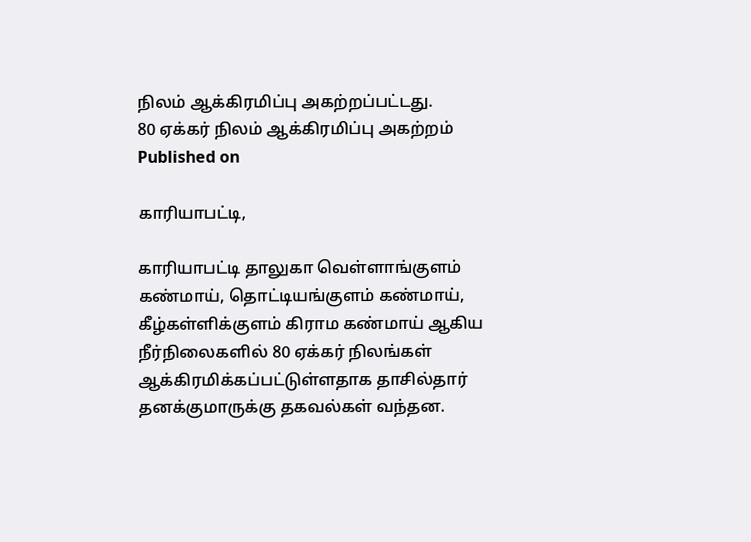நிலம் ஆக்கிரமிப்பு அகற்றப்பட்டது.
80 ஏக்கர் நிலம் ஆக்கிரமிப்பு அகற்றம்
Published on

காரியாபட்டி,

காரியாபட்டி தாலுகா வெள்ளாங்குளம் கண்மாய், தொட்டியங்குளம் கண்மாய், கீழ்கள்ளிக்குளம் கிராம கண்மாய் ஆகிய நீர்நிலைகளில் 80 ஏக்கர் நிலங்கள் ஆக்கிரமிக்கப்பட்டுள்ளதாக தாசில்தார் தனக்குமாருக்கு தகவல்கள் வந்தன.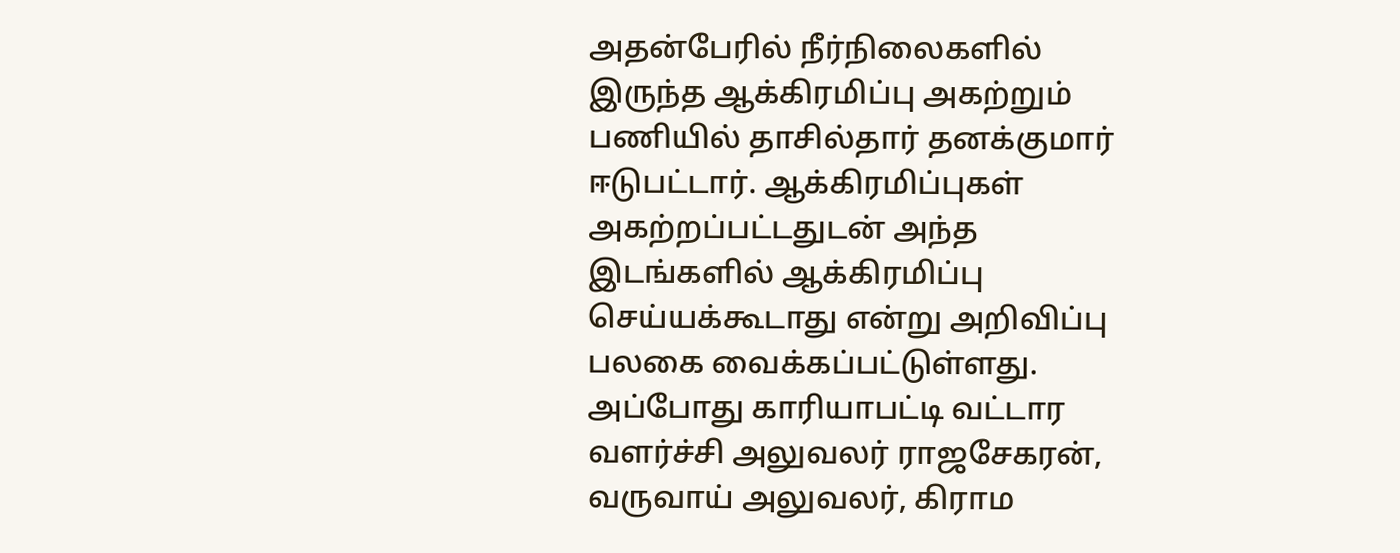அதன்பேரில் நீர்நிலைகளில் இருந்த ஆக்கிரமிப்பு அகற்றும் பணியில் தாசில்தார் தனக்குமார் ஈடுபட்டார். ஆக்கிரமிப்புகள் அகற்றப்பட்டதுடன் அந்த இடங்களில் ஆக்கிரமிப்பு செய்யக்கூடாது என்று அறிவிப்பு பலகை வைக்கப்பட்டுள்ளது. அப்போது காரியாபட்டி வட்டார வளர்ச்சி அலுவலர் ராஜசேகரன், வருவாய் அலுவலர், கிராம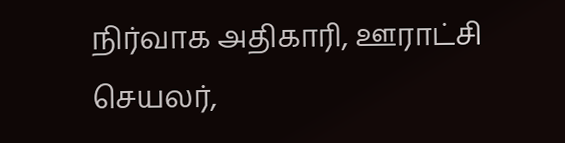நிர்வாக அதிகாரி, ஊராட்சி செயலர்,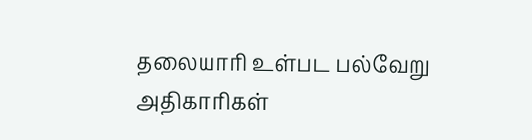தலையாரி உள்பட பல்வேறு அதிகாரிகள்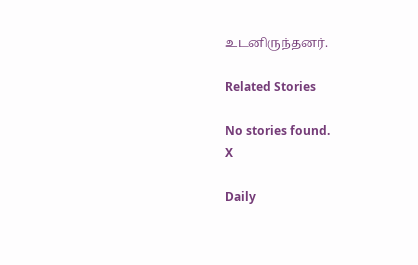உடனிருந்தனர்.

Related Stories

No stories found.
X

Daily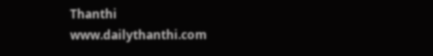Thanthi
www.dailythanthi.com